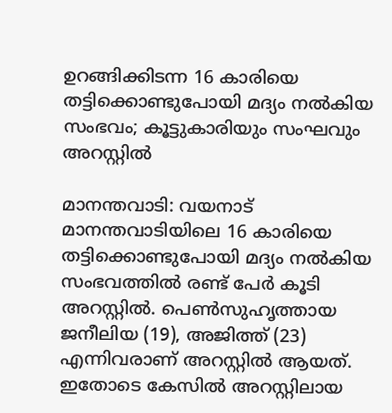ഉറങ്ങിക്കിടന്ന 16 കാരിയെ തട്ടിക്കൊണ്ടുപോയി മദ്യം നല്‍കിയ സംഭവം; കൂട്ടുകാരിയും സംഘവും അറസ്റ്റില്‍

മാനന്തവാടി: വയനാട് മാനന്തവാടിയിലെ 16 കാരിയെ തട്ടിക്കൊണ്ടുപോയി മദ്യം നല്‍കിയ സംഭവത്തില്‍ രണ്ട് പേര്‍ കൂടി അറസ്റ്റില്‍. പെണ്‍സുഹൃത്തായ ജനീലിയ (19), അജിത്ത് (23) എന്നിവരാണ് അറസ്റ്റില്‍ ആയത്. ഇതോടെ കേസില്‍ അറസ്റ്റിലായ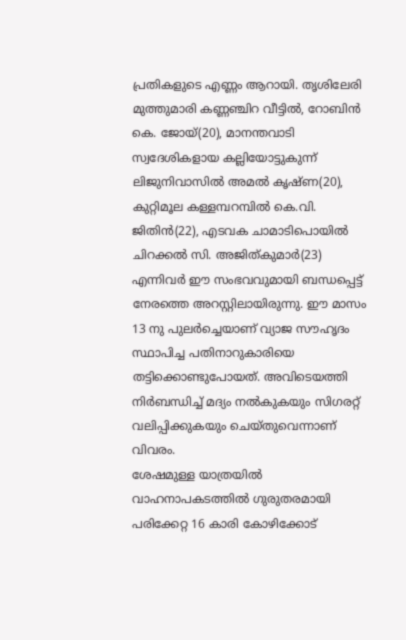പ്രതികളുടെ എണ്ണം ആറായി. തൃശിലേരി മുത്തുമാരി കണ്ണഞ്ചിറ വീട്ടില്‍, റോബിന്‍ കെ. ജോയ്(20), മാനന്തവാടി സ്വദേശികളായ കല്ലിയോട്ടുകുന്ന് ലിജുനിവാസില്‍ അമല്‍ കൃഷ്ണ(20), കുറ്റിമൂല കള്ളമ്പറമ്പില്‍ കെ.വി. ജിതിന്‍(22), എടവക ചാമാടിപൊയില്‍ ചിറക്കല്‍ സി. അജിത്കുമാര്‍(23) എന്നിവര്‍ ഈ സംഭവവുമായി ബന്ധപ്പെട്ട് നേരത്തെ അറസ്റ്റിലായിരുന്നു. ഈ മാസം 13 നു പുലര്‍ച്ചെയാണ് വ്യാജ സൗഹൃദം സ്ഥാപിച്ച പതിനാറുകാരിയെ തട്ടിക്കൊണ്ടുപോയത്. അവിടെയത്തി
നിര്‍ബന്ധിച്ച് മദ്യം നല്‍കുകയും സിഗരറ്റ് വലിപ്പിക്കുകയും ചെയ്തുവെന്നാണ് വിവരം.
ശേഷമുള്ള യാത്രയില്‍ വാഹനാപകടത്തില്‍ ഗുരുതരമായി പരിക്കേറ്റ 16 കാരി കോഴിക്കോട്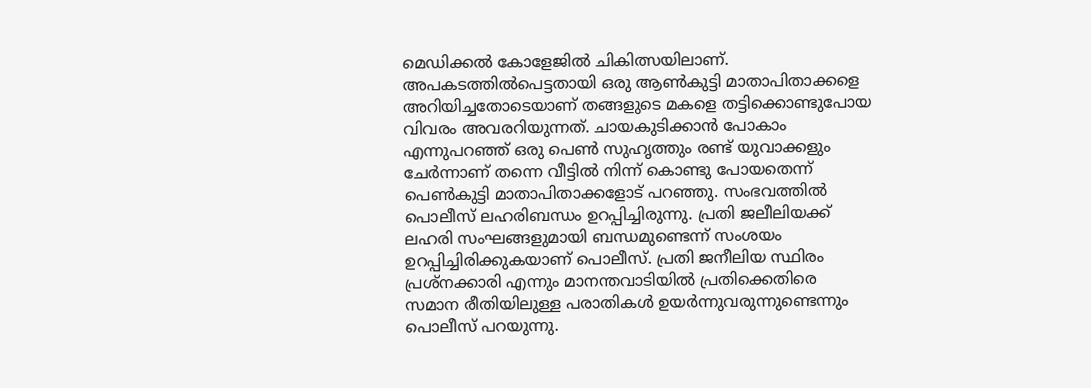മെഡിക്കല്‍ കോളേജില്‍ ചികിത്സയിലാണ്. അപകടത്തില്‍പെട്ടതായി ഒരു ആണ്‍കുട്ടി മാതാപിതാക്കളെ അറിയിച്ചതോടെയാണ് തങ്ങളുടെ മകളെ തട്ടിക്കൊണ്ടുപോയ വിവരം അവരറിയുന്നത്. ചായകുടിക്കാന്‍ പോകാം എന്നുപറഞ്ഞ് ഒരു പെണ്‍ സുഹൃത്തും രണ്ട് യുവാക്കളും ചേര്‍ന്നാണ് തന്നെ വീട്ടില്‍ നിന്ന് കൊണ്ടു പോയതെന്ന് പെണ്‍കുട്ടി മാതാപിതാക്കളോട് പറഞ്ഞു. സംഭവത്തില്‍ പൊലീസ് ലഹരിബന്ധം ഉറപ്പിച്ചിരുന്നു. പ്രതി ജലീലിയക്ക് ലഹരി സംഘങ്ങളുമായി ബന്ധമുണ്ടെന്ന് സംശയം ഉറപ്പിച്ചിരിക്കുകയാണ് പൊലീസ്. പ്രതി ജനീലിയ സ്ഥിരം പ്രശ്നക്കാരി എന്നും മാനന്തവാടിയില്‍ പ്രതിക്കെതിരെ സമാന രീതിയിലുള്ള പരാതികള്‍ ഉയര്‍ന്നുവരുന്നുണ്ടെന്നും പൊലീസ് പറയുന്നു.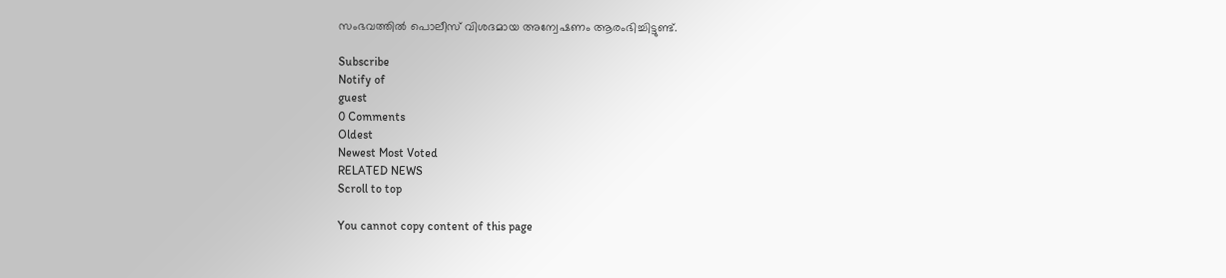സംഭവത്തില്‍ പൊലീസ് വിശദമായ അന്വേഷണം ആരംഭിച്ചിട്ടുണ്ട്.

Subscribe
Notify of
guest
0 Comments
Oldest
Newest Most Voted
RELATED NEWS
Scroll to top

You cannot copy content of this page